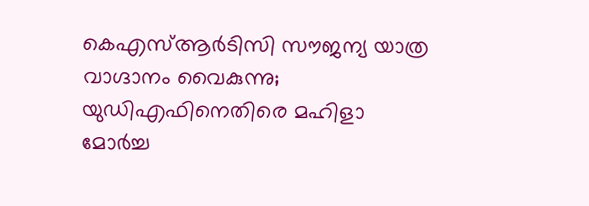കെഎസ്ആർടിസി സൗജന്യ യാത്ര വാഗ്ദാനം വൈകുന്നു; യുഡിഎഫിനെതിരെ മഹിളാ മോർച്ച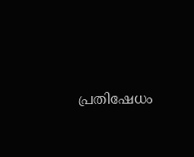പ്രതിഷേധം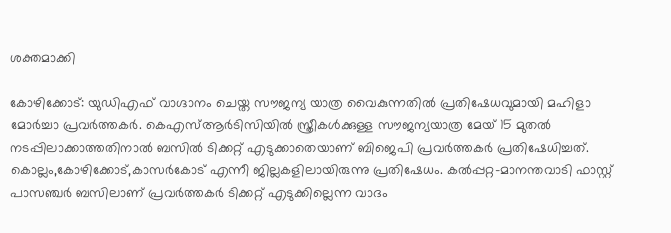ശക്തമാക്കി

കോഴിക്കോട്: യുഡിഎഫ് വാഗ്ദാനം ചെയ്ത സൗജന്യ യാത്ര വൈകുന്നതിൽ പ്രതിഷേധവുമായി മഹിളാ മോർച്ചാ പ്രവർത്തകർ. കെഎസ്ആർടിസിയിൽ സ്ത്രീകൾക്കുള്ള സൗജന്യയാത്ര മേയ് 15 മുതൽ നടപ്പിലാക്കാത്തതിനാൽ ബസിൽ ടിക്കറ്റ് എടുക്കാതെയാണ് ബിജെപി പ്രവർത്തകർ പ്രതിഷേധിച്ചത്. കൊല്ലം,കോഴിക്കോട്,കാസർകോട് എന്നീ ജില്ലകളിലായിരുന്നു പ്രതിഷേധം. കൽപ്പറ്റ-മാനന്തവാടി ഫാസ്റ്റ് പാസഞ്ചർ ബസിലാണ് പ്രവർത്തകർ ടിക്കറ്റ് എടുക്കില്ലെന്ന വാദം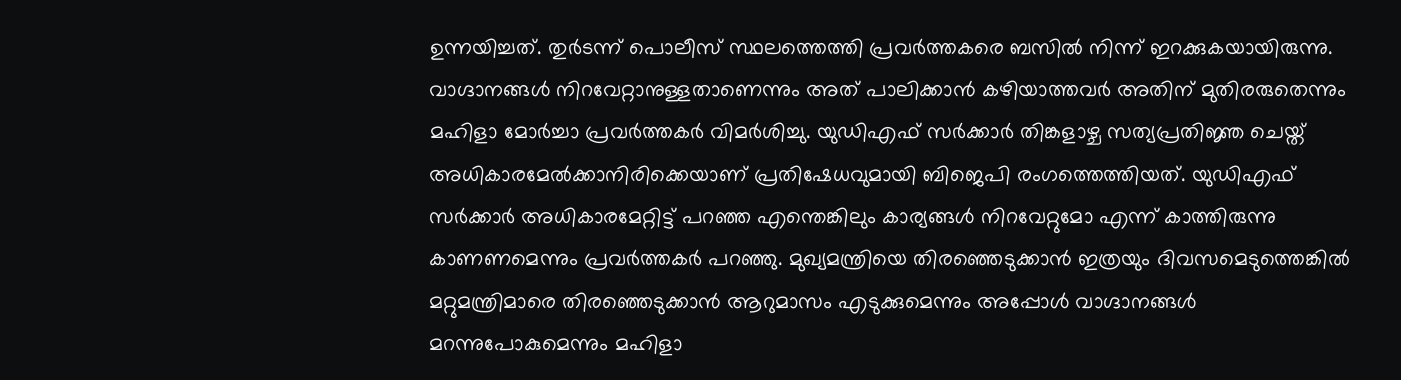ഉന്നയിച്ചത്. തുർടന്ന് പൊലീസ് സ്ഥലത്തെത്തി പ്രവർത്തകരെ ബസിൽ നിന്ന് ഇറക്കുകയായിരുന്നു.
വാഗ്ദാനങ്ങൾ നിറവേറ്റാനുള്ളതാണെന്നും അത് പാലിക്കാൻ കഴിയാത്തവർ അതിന് മുതിരരുതെന്നും മഹിളാ മോർച്ചാ പ്രവർത്തകർ വിമർശിച്ചു. യുഡിഎഫ് സർക്കാർ തിങ്കളാഴ്ച സത്യപ്രതിജ്ഞ ചെയ്ത് അധികാരമേൽക്കാനിരിക്കെയാണ് പ്രതിഷേധവുമായി ബിജെപി രംഗത്തെത്തിയത്. യുഡിഎഫ് സർക്കാർ അധികാരമേറ്റിട്ട് പറഞ്ഞ എന്തെങ്കിലും കാര്യങ്ങൾ നിറവേറ്റുമോ എന്ന് കാത്തിരുന്നു കാണണമെന്നും പ്രവർത്തകർ പറഞ്ഞു. മുഖ്യമന്ത്രിയെ തിരഞ്ഞെടുക്കാൻ ഇത്രയും ദിവസമെടുത്തെങ്കിൽ മറ്റുമന്ത്രിമാരെ തിരഞ്ഞെടുക്കാൻ ആറുമാസം എടുക്കുമെന്നും അപ്പോൾ വാഗ്ദാനങ്ങൾ മറന്നുപോകുമെന്നും മഹിളാ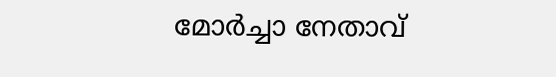മോർച്ചാ നേതാവ്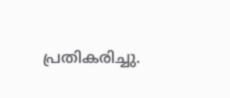പ്രതികരിച്ചു.